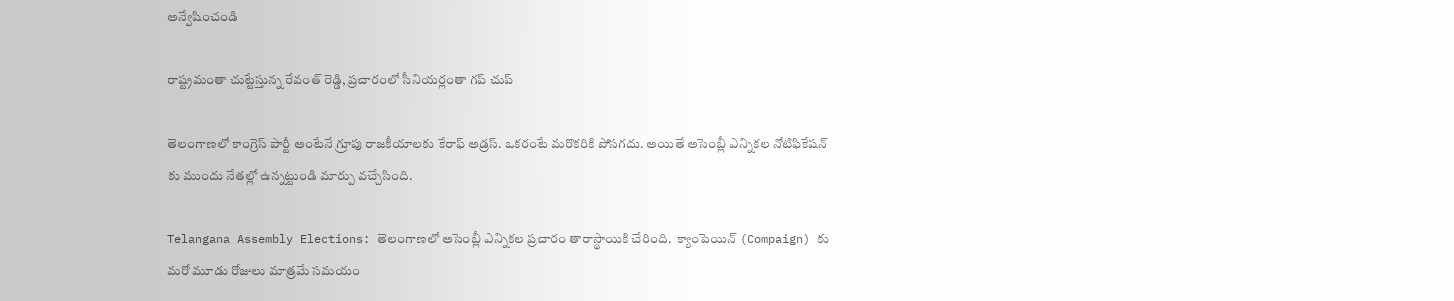అన్వేషించండి

రాష్ట్రమంతా చుట్టేస్తున్న రేవంత్ రెడ్డి, ప్రచారంలో సీనియర్లంతా గప్ చుప్

తెలంగాణలో కాంగ్రెస్ పార్టీ అంటేనే గ్రూపు రాజకీయాలకు కేరాఫ్ అడ్రస్. ఒకరంటే మరొకరికి పోసగదు. అయితే అసెంబ్లీ ఎన్నికల నోటిఫికేషన్ కు ముందు నేతల్లో ఉన్నట్టుండి మార్పు వచ్చేసింది.

Telangana Assembly Elections: తెలంగాణలో అసెంబ్లీ ఎన్నికల ప్రచారం తారాస్థాయికి చేరింది.  క్యాంపెయిన్ (Compaign) కు మరో మూడు రోజులు మాత్రమే సమయం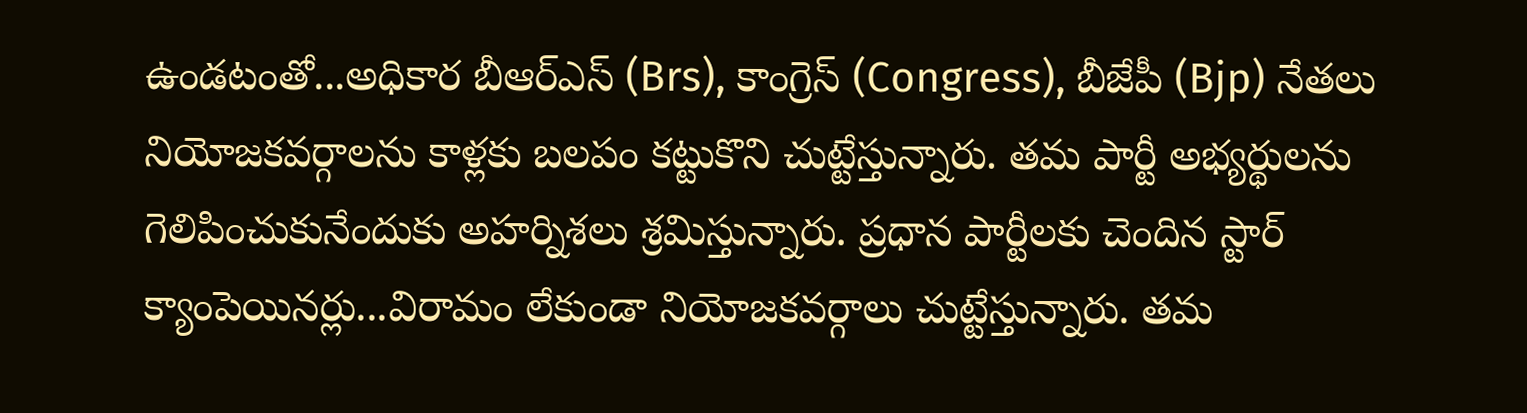ఉండటంతో...అధికార బీఆర్ఎస్ (Brs), కాంగ్రెస్ (Congress), బీజేపీ (Bjp) నేతలు నియోజకవర్గాలను కాళ్లకు బలపం కట్టుకొని చుట్టేస్తున్నారు. తమ పార్టీ అభ్యర్థులను గెలిపించుకునేందుకు అహర్నిశలు శ్రమిస్తున్నారు. ప్రధాన పార్టీలకు చెందిన స్టార్‌ క్యాంపెయినర్లు...విరామం లేకుండా నియోజకవర్గాలు చుట్టేస్తున్నారు. తమ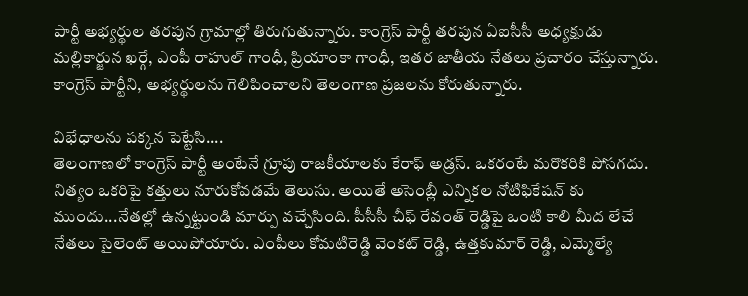పార్టీ అభ్యర్థుల తరపున గ్రామాల్లో తిరుగుతున్నారు. కాంగ్రెస్ పార్టీ తరపున ఏఐసీసీ అధ్యక్షుడు మల్లికార్జున ఖర్గే, ఎంపీ రాహుల్ గాంధీ, ప్రియాంకా గాంధీ, ఇతర జాతీయ నేతలు ప్రచారం చేస్తున్నారు. కాంగ్రెస్ పార్టీని, అభ్యర్థులను గెలిపించాలని తెలంగాణ ప్రజలను కోరుతున్నారు.

విభేధాలను పక్కన పెట్టేసి....
తెలంగాణలో కాంగ్రెస్ పార్టీ అంటేనే గ్రూపు రాజకీయాలకు కేరాఫ్ అడ్రస్. ఒకరంటే మరొకరికి పోసగదు. నిత్యం ఒకరిపై కత్తులు నూరుకోవడమే తెలుసు. అయితే అసెంబ్లీ ఎన్నికల నోటిఫికేషన్ కు ముందు...నేతల్లో ఉన్నట్టుండి మార్పు వచ్చేసింది. పీసీసీ చీఫ్ రేవంత్ రెడ్డిపై ఒంటి కాలి మీద లేచే నేతలు సైలెంట్ అయిపోయారు. ఎంపీలు కోమటిరెడ్డి వెంకట్ రెడ్డి, ఉత్తకుమార్ రెడ్డి, ఎమ్మెల్యే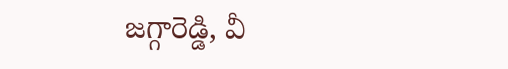జగ్గారెడ్డి, వీ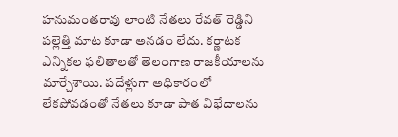హనుమంతరావు లాంటి నేతలు రేవత్ రెడ్డిని పల్లెత్తి మాట కూడా అనడం లేదు. కర్ణాటక ఎన్నికల ఫలితాలతో తెలంగాణ రాజకీయాలను మార్చేశాయి. పదేళ్లుగా అధికారంలో లేకపోవడంతో నేతలు కూడా పాత విభేదాలను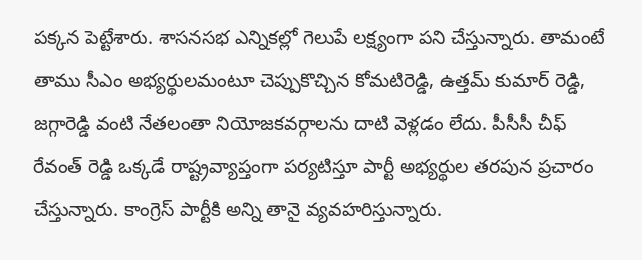పక్కన పెట్టేశారు. శాసనసభ ఎన్నికల్లో గెలుపే లక్ష్యంగా పని చేస్తున్నారు. తామంటే తాము సీఎం అభ్యర్థులమంటూ చెప్పుకొచ్చిన కోమటిరెడ్డి, ఉత్తమ్ కుమార్ రెడ్డి, జగ్గారెడ్డి వంటి నేతలంతా నియోజకవర్గాలను దాటి వెళ్లడం లేదు. పీసీసీ చీఫ్ రేవంత్ రెడ్డి ఒక్కడే రాష్ట్రవ్యాప్తంగా పర్యటిస్తూ పార్టీ అభ్యర్థుల తరపున ప్రచారం చేస్తున్నారు. కాంగ్రెస్ పార్టీకి అన్ని తానై వ్యవహరిస్తున్నారు.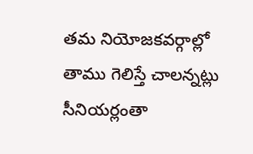తమ నియోజకవర్గాల్లో తాము గెలిస్తే చాలన్నట్లు సీనియర్లంతా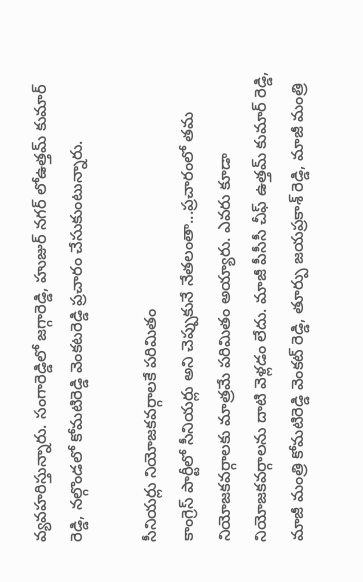వ్యవహరిస్తున్నారు. సంగారెడ్డిలో జగ్గారెడ్డి, హుజుర్ నగర్ లోఉత్తమ్ కుమార్ రెడ్డి, నల్గొండలో కోమటిరెడ్డి వెంకటరెడ్డి ప్రచారం చేసుకుంటున్నారు.

సీనియర్లు నియోజకవర్గాలకే పరిమితం
కాంగ్రెస్ పార్టీలో సీనియర్లు అని చెప్పుకునే నేతలంతా...ప్రచారంలో తమ నియోజకవర్గాలకు మాత్రమే పరిమితం అయ్యారు. ఎవరు కూడా నియోజకవర్గాలను దాటి వెళ్లడం లేదు. మాజీ పీసీసీ చీఫ్ ఉత్తమ్ కుమార్ రెడ్డి, మాజీ మంత్రి కోమటిరెడ్డి వెంకట్ రెడ్డి, తూర్పు జయప్రకాశ్ రెడ్డి, మాజీ మంత్రి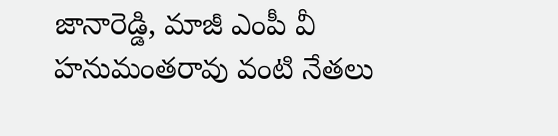జానారెడ్డి, మాజీ ఎంపీ వీ హనుమంతరావు వంటి నేతలు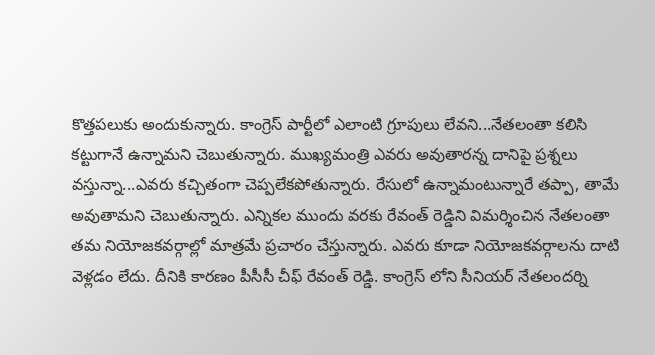కొత్తపలుకు అందుకున్నారు. కాంగ్రెస్ పార్టీలో ఎలాంటి గ్రూపులు లేవని...నేతలంతా కలిసి కట్టుగానే ఉన్నామని చెబుతున్నారు. ముఖ్యమంత్రి ఎవరు అవుతారన్న దానిపై ప్రశ్నలు వస్తున్నా...ఎవరు కచ్చితంగా చెప్పలేకపోతున్నారు. రేసులో ఉన్నామంటున్నారే తప్పా, తామే అవుతామని చెబుతున్నారు. ఎన్నికల ముందు వరకు రేవంత్ రెడ్డిని విమర్శించిన నేతలంతా తమ నియోజకవర్గాల్లో మాత్రమే ప్రచారం చేస్తున్నారు. ఎవరు కూడా నియోజకవర్గాలను దాటి వెళ్లడం లేదు. దీనికి కారణం పీసీసీ చీఫ్ రేవంత్ రెడ్డి. కాంగ్రెస్ లోని సీనియర్ నేతలందర్ని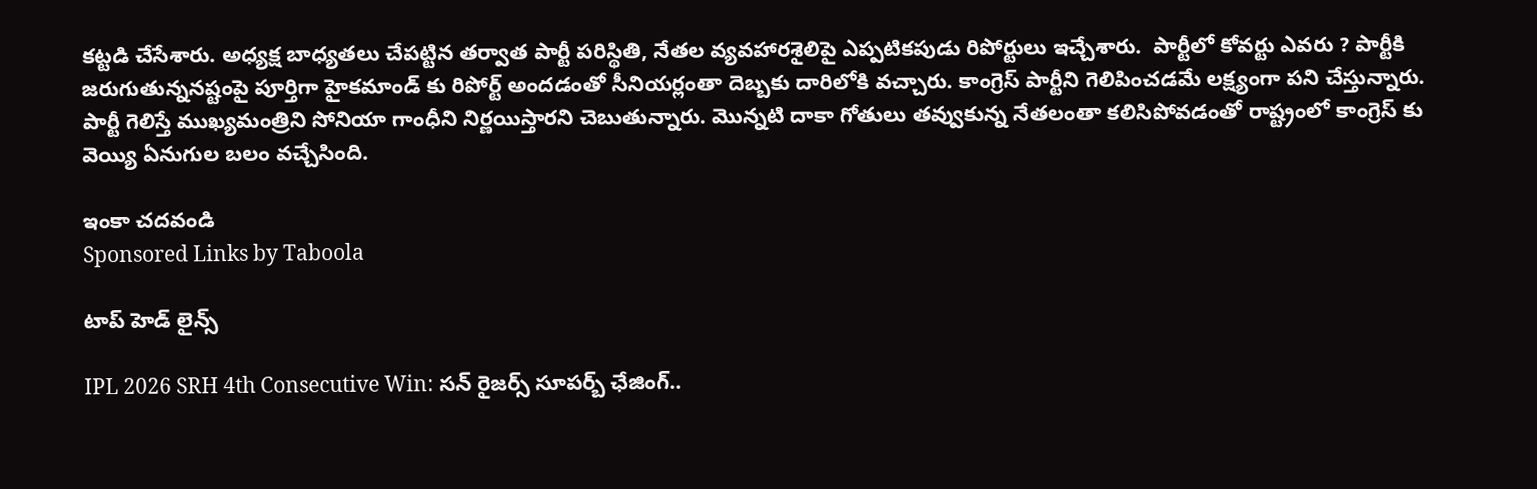కట్టడి చేసేశారు. అధ్యక్ష బాధ్యతలు చేపట్టిన తర్వాత పార్టీ పరిస్థితి, నేతల వ్యవహారశైలిపై ఎప్పటికపుడు రిపోర్టులు ఇచ్చేశారు.  పార్టీలో కోవర్టు ఎవరు ? పార్టీకి జరుగుతున్ననష్టంపై పూర్తిగా హైకమాండ్ కు రిపోర్ట్ అందడంతో సీనియర్లంతా దెబ్బకు దారిలోకి వచ్చారు. కాంగ్రెస్ పార్టీని గెలిపించడమే లక్ష్యంగా పని చేస్తున్నారు. పార్టీ గెలిస్తే ముఖ్యమంత్రిని సోనియా గాంధీని నిర్ణయిస్తారని చెబుతున్నారు. మొన్నటి దాకా గోతులు తవ్వుకున్న నేతలంతా కలిసిపోవడంతో రాష్ట్రంలో కాంగ్రెస్ కు వెయ్యి ఏనుగుల బలం వచ్చేసింది.

ఇంకా చదవండి
Sponsored Links by Taboola

టాప్ హెడ్ లైన్స్

IPL 2026 SRH 4th Consecutive Win: స‌న్ రైజర్స్ సూప‌ర్బ్ ఛేజింగ్..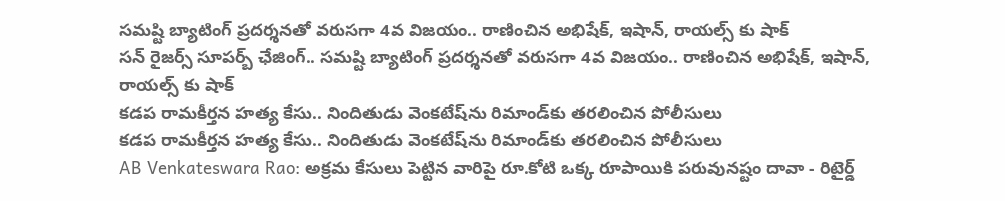స‌మ‌ష్టి బ్యాటింగ్ ప్ర‌ద‌ర్శ‌న‌తో వ‌రుస‌గా 4వ విజ‌యం.. రాణించిన అభిషేక్, ఇషాన్, రాయ‌ల్స్ కు షాక్
స‌న్ రైజర్స్ సూప‌ర్బ్ ఛేజింగ్.. స‌మ‌ష్టి బ్యాటింగ్ ప్ర‌ద‌ర్శ‌న‌తో వ‌రుస‌గా 4వ విజ‌యం.. రాణించిన అభిషేక్, ఇషాన్, రాయ‌ల్స్ కు షాక్
కడప రామకీర్తన హత్య కేసు.. నిందితుడు వెంకటేష్‌ను రిమాండ్‌కు తరలించిన పోలీసులు
కడప రామకీర్తన హత్య కేసు.. నిందితుడు వెంకటేష్‌ను రిమాండ్‌కు తరలించిన పోలీసులు
AB Venkateswara Rao: అక్రమ కేసులు పెట్టిన వారిపై రూ.కోటి ఒక్క రూపాయికి పరువునష్టం దావా - రిటైర్డ్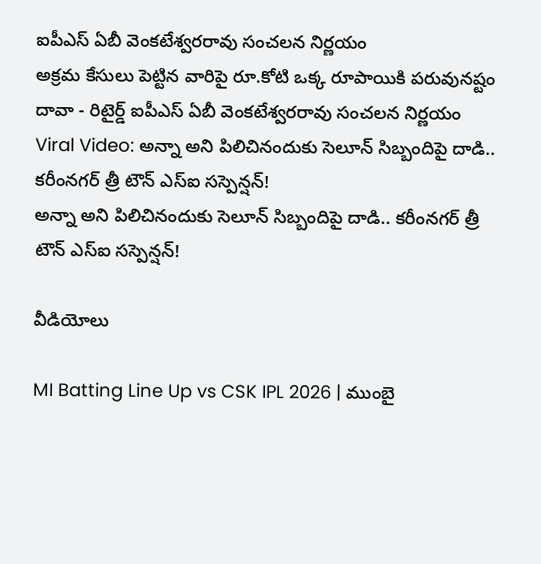ఐపీఎస్ ఏబీ వెంకటేశ్వరరావు సంచలన నిర్ణయం
అక్రమ కేసులు పెట్టిన వారిపై రూ.కోటి ఒక్క రూపాయికి పరువునష్టం దావా - రిటైర్డ్ ఐపీఎస్ ఏబీ వెంకటేశ్వరరావు సంచలన నిర్ణయం
Viral Video: అన్నా అని పిలిచినందుకు సెలూన్ సిబ్బందిపై దాడి.. కరీంనగర్ త్రీ టౌన్ ఎస్ఐ సస్పెన్షన్!
అన్నా అని పిలిచినందుకు సెలూన్ సిబ్బందిపై దాడి.. కరీంనగర్ త్రీ టౌన్ ఎస్ఐ సస్పెన్షన్!

వీడియోలు

MI Batting Line Up vs CSK IPL 2026 | ముంబై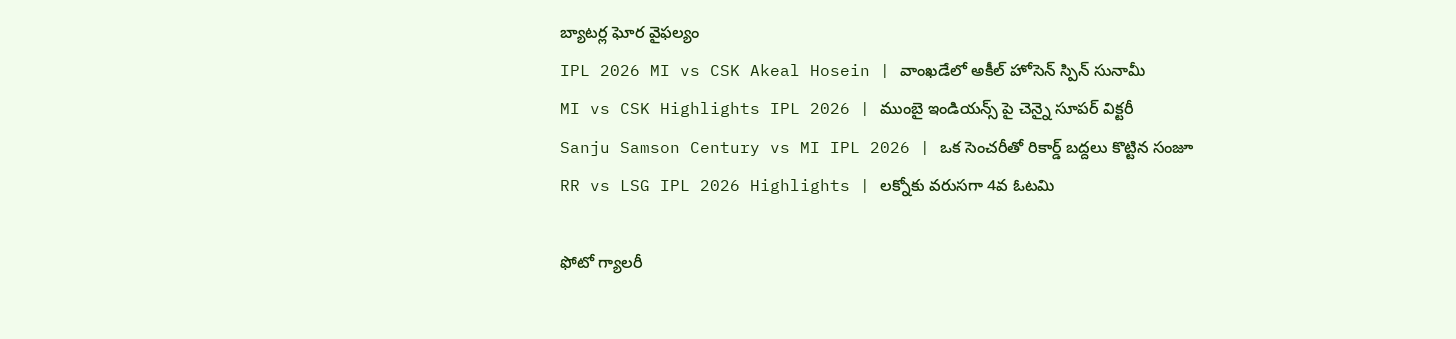బ్యాటర్ల ఘోర వైఫల్యం
IPL 2026 MI vs CSK Akeal Hosein | వాంఖడేలో అకీల్ హోసెన్ స్పిన్ సునామీ
MI vs CSK Highlights IPL 2026 | ముంబై ఇండియన్స్ పై చెన్నై సూపర్ విక్టరీ
Sanju Samson Century vs MI IPL 2026 | ఒక సెంచరీతో రికార్డ్ బద్దలు కొట్టిన సంజూ
RR vs LSG IPL 2026 Highlights | లక్నోకు వరుసగా 4వ ఓటమి

ఫోటో గ్యాలరీ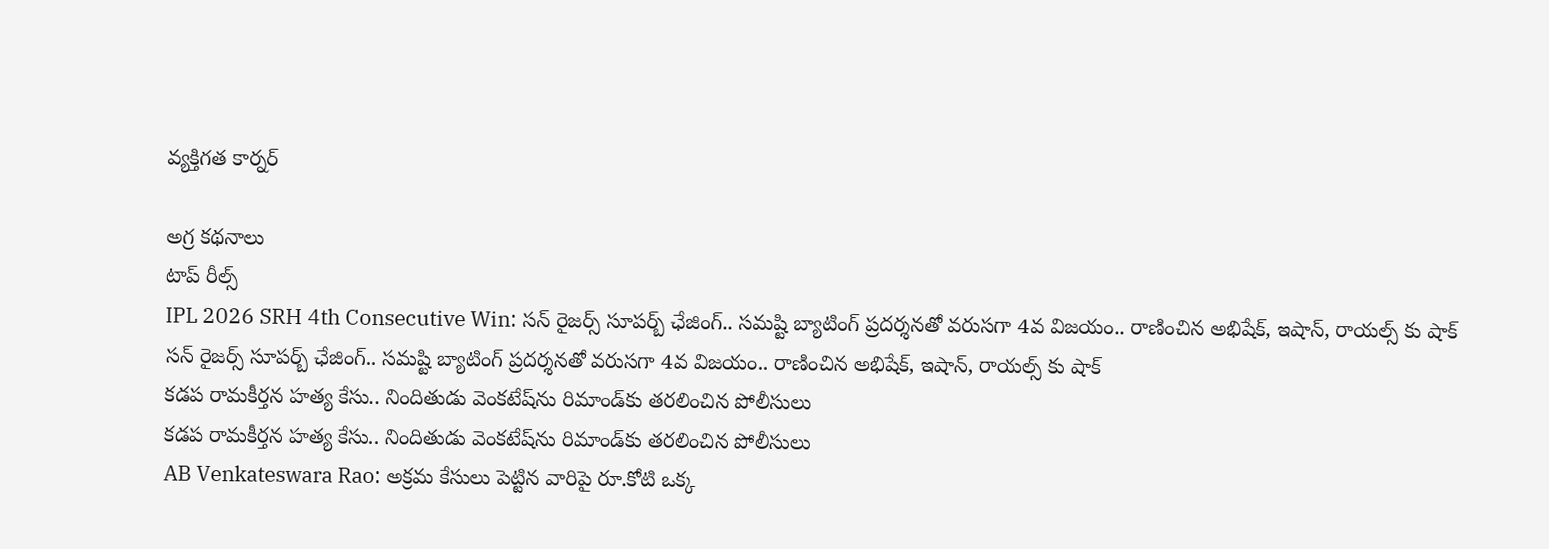వ్యక్తిగత కార్నర్

అగ్ర కథనాలు
టాప్ రీల్స్
IPL 2026 SRH 4th Consecutive Win: స‌న్ రైజర్స్ సూప‌ర్బ్ ఛేజింగ్.. స‌మ‌ష్టి బ్యాటింగ్ ప్ర‌ద‌ర్శ‌న‌తో వ‌రుస‌గా 4వ విజ‌యం.. రాణించిన అభిషేక్, ఇషాన్, రాయ‌ల్స్ కు షాక్
స‌న్ రైజర్స్ సూప‌ర్బ్ ఛేజింగ్.. స‌మ‌ష్టి బ్యాటింగ్ ప్ర‌ద‌ర్శ‌న‌తో వ‌రుస‌గా 4వ విజ‌యం.. రాణించిన అభిషేక్, ఇషాన్, రాయ‌ల్స్ కు షాక్
కడప రామకీర్తన హత్య కేసు.. నిందితుడు వెంకటేష్‌ను రిమాండ్‌కు తరలించిన పోలీసులు
కడప రామకీర్తన హత్య కేసు.. నిందితుడు వెంకటేష్‌ను రిమాండ్‌కు తరలించిన పోలీసులు
AB Venkateswara Rao: అక్రమ కేసులు పెట్టిన వారిపై రూ.కోటి ఒక్క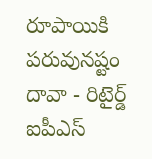రూపాయికి పరువునష్టం దావా - రిటైర్డ్ ఐపీఎస్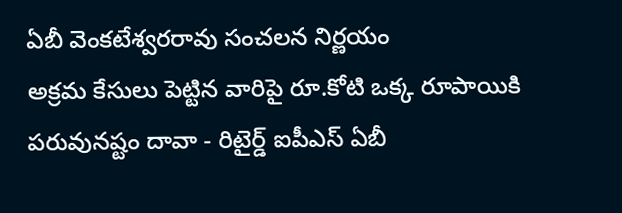ఏబీ వెంకటేశ్వరరావు సంచలన నిర్ణయం
అక్రమ కేసులు పెట్టిన వారిపై రూ.కోటి ఒక్క రూపాయికి పరువునష్టం దావా - రిటైర్డ్ ఐపీఎస్ ఏబీ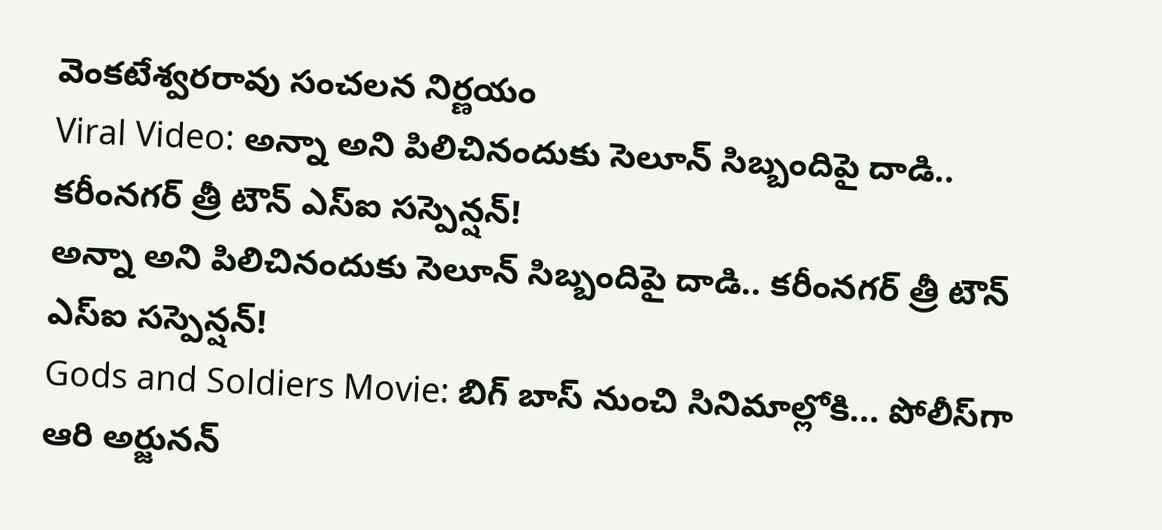వెంకటేశ్వరరావు సంచలన నిర్ణయం
Viral Video: అన్నా అని పిలిచినందుకు సెలూన్ సిబ్బందిపై దాడి.. కరీంనగర్ త్రీ టౌన్ ఎస్ఐ సస్పెన్షన్!
అన్నా అని పిలిచినందుకు సెలూన్ సిబ్బందిపై దాడి.. కరీంనగర్ త్రీ టౌన్ ఎస్ఐ సస్పెన్షన్!
Gods and Soldiers Movie: బిగ్ బాస్ నుంచి సినిమాల్లోకి... పోలీస్‌గా ఆరి అర్జునన్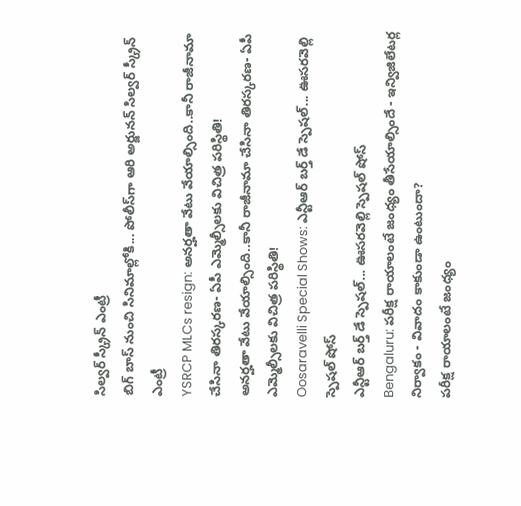సిల్వర్ స్క్రీన్ ఎంట్రీ
బిగ్ బాస్ నుంచి సినిమాల్లోకి... పోలీస్‌గా ఆరి అర్జునన్ సిల్వర్ స్క్రీన్ ఎంట్రీ
YSRCP MLCs resign: అనర్హతా వేటు వేయాల్సింది..కానీ రాజీనామా చేసినా తిరస్కరణ- ఏపీ ఎమ్మెల్సీలకు విచిత్ర పరిస్థితి!
అనర్హతా వేటు వేయాల్సింది..కానీ రాజీనామా చేసినా తిరస్కరణ- ఏపీ ఎమ్మెల్సీలకు విచిత్ర పరిస్థితి!
Oosaravelli Special Shows: ఎన్టీఆర్ బర్త్ డే స్పెషల్... ఊసరవెల్లి స్పెషల్ షోస్
ఎన్టీఆర్ బర్త్ డే స్పెషల్... ఊసరవెల్లి స్పెషల్ షోస్
Bengaluru: పరీక్ష రాయాలంటే జంధ్యం తీసేయాల్సిందే - ఇన్విజిలేటర్ల నిర్వాకం - వివాదం కాకుండా ఉంటుందా?
పరీక్ష రాయాలంటే జంధ్యం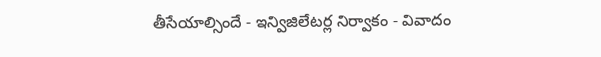తీసేయాల్సిందే - ఇన్విజిలేటర్ల నిర్వాకం - వివాదం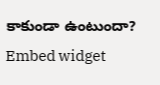కాకుండా ఉంటుందా?
Embed widget